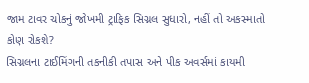જામ ટાવર ચોકનું જોખમી ટ્રાફિક સિગ્નલ સુધારો, નહીં તો અકસ્માતો કોણ રોકશે?
સિગ્નલના ટાઈમિંગની તકનીકી તપાસ અને પીક અવર્સમાં કાયમી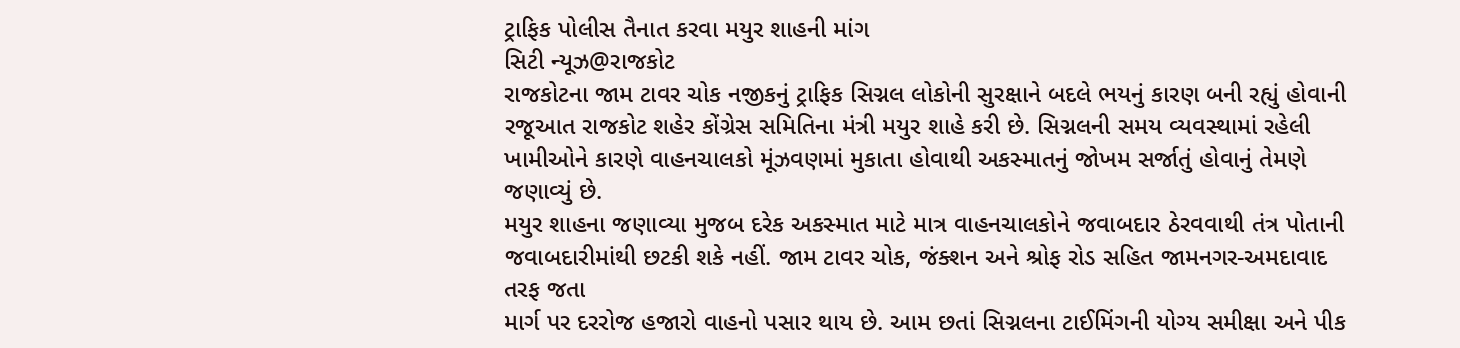ટ્રાફિક પોલીસ તૈનાત કરવા મયુર શાહની માંગ
સિટી ન્યૂઝ@રાજકોટ
રાજકોટના જામ ટાવર ચોક નજીકનું ટ્રાફિક સિગ્નલ લોકોની સુરક્ષાને બદલે ભયનું કારણ બની રહ્યું હોવાની રજૂઆત રાજકોટ શહેર કોંગ્રેસ સમિતિના મંત્રી મયુર શાહે કરી છે. સિગ્નલની સમય વ્યવસ્થામાં રહેલી ખામીઓને કારણે વાહનચાલકો મૂંઝવણમાં મુકાતા હોવાથી અકસ્માતનું જોખમ સર્જાતું હોવાનું તેમણે જણાવ્યું છે.
મયુર શાહના જણાવ્યા મુજબ દરેક અકસ્માત માટે માત્ર વાહનચાલકોને જવાબદાર ઠેરવવાથી તંત્ર પોતાની જવાબદારીમાંથી છટકી શકે નહીં. જામ ટાવર ચોક, જંક્શન અને શ્રોફ રોડ સહિત જામનગર-અમદાવાદ તરફ જતા
માર્ગ પર દરરોજ હજારો વાહનો પસાર થાય છે. આમ છતાં સિગ્નલના ટાઈમિંગની યોગ્ય સમીક્ષા અને પીક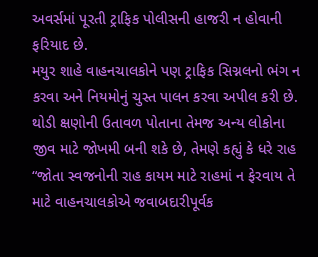અવર્સમાં પૂરતી ટ્રાફિક પોલીસની હાજરી ન હોવાની ફરિયાદ છે.
મયુર શાહે વાહનચાલકોને પણ ટ્રાફિક સિગ્નલનો ભંગ ન કરવા અને નિયમોનું ચુસ્ત પાલન કરવા અપીલ કરી છે. થોડી ક્ષણોની ઉતાવળ પોતાના તેમજ અન્ય લોકોના જીવ માટે જોખમી બની શકે છે, તેમણે કહ્યું કે ધરે રાહ “જોતા સ્વજનોની રાહ કાયમ માટે રાહમાં ન ફેરવાય તે માટે વાહનચાલકોએ જવાબદારીપૂર્વક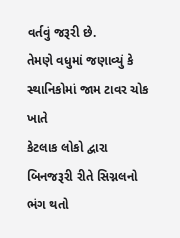વર્તવું જરૂરી છે.
તેમણે વધુમાં જણાવ્યું કે સ્થાનિકોમાં જામ ટાવર ચોક ખાતે
કેટલાક લોકો દ્વારા બિનજરૂરી રીતે સિગ્નલનો ભંગ થતો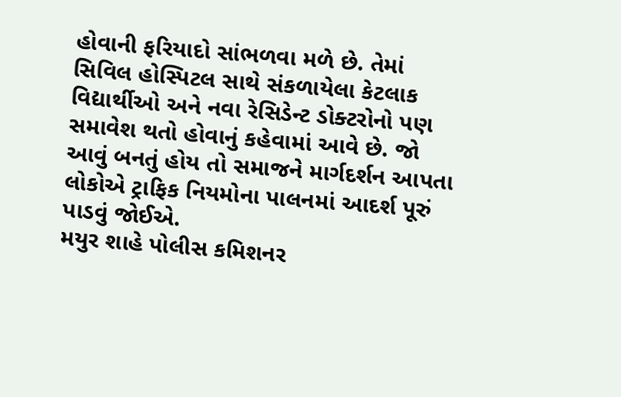હોવાની ફરિયાદો સાંભળવા મળે છે. તેમાં સિવિલ હોસ્પિટલ સાથે સંકળાયેલા કેટલાક વિદ્યાર્થીઓ અને નવા રેસિડેન્ટ ડોક્ટરોનો પણ સમાવેશ થતો હોવાનું કહેવામાં આવે છે. જો આવું બનતું હોય તો સમાજને માર્ગદર્શન આપતા લોકોએ ટ્રાફિક નિયમોના પાલનમાં આદર્શ પૂરું પાડવું જોઈએ.
મયુર શાહે પોલીસ કમિશનર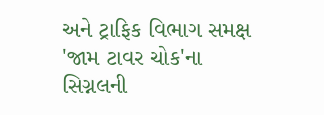અને ટ્રાફિક વિભાગ સમક્ષ 'જામ ટાવર ચોક'ના સિગ્નલની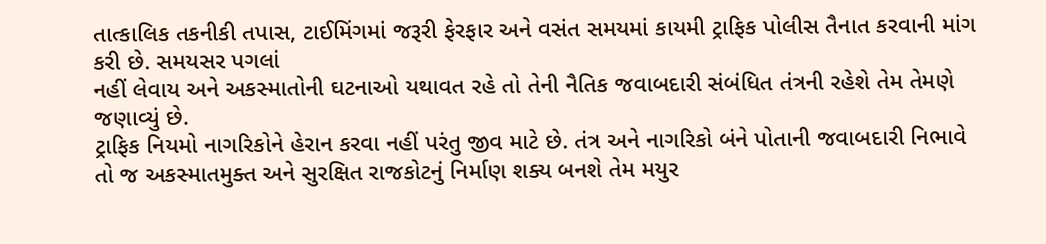તાત્કાલિક તકનીકી તપાસ, ટાઈમિંગમાં જરૂરી ફેરફાર અને વસંત સમયમાં કાયમી ટ્રાફિક પોલીસ તૈનાત કરવાની માંગ કરી છે. સમયસર પગલાં
નહીં લેવાય અને અકસ્માતોની ઘટનાઓ યથાવત રહે તો તેની નૈતિક જવાબદારી સંબંધિત તંત્રની રહેશે તેમ તેમણે જણાવ્યું છે.
ટ્રાફિક નિયમો નાગરિકોને હેરાન કરવા નહીં પરંતુ જીવ માટે છે. તંત્ર અને નાગરિકો બંને પોતાની જવાબદારી નિભાવે તો જ અકસ્માતમુક્ત અને સુરક્ષિત રાજકોટનું નિર્માણ શક્ય બનશે તેમ મયુર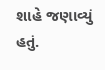શાહે જણાવ્યું હતું.